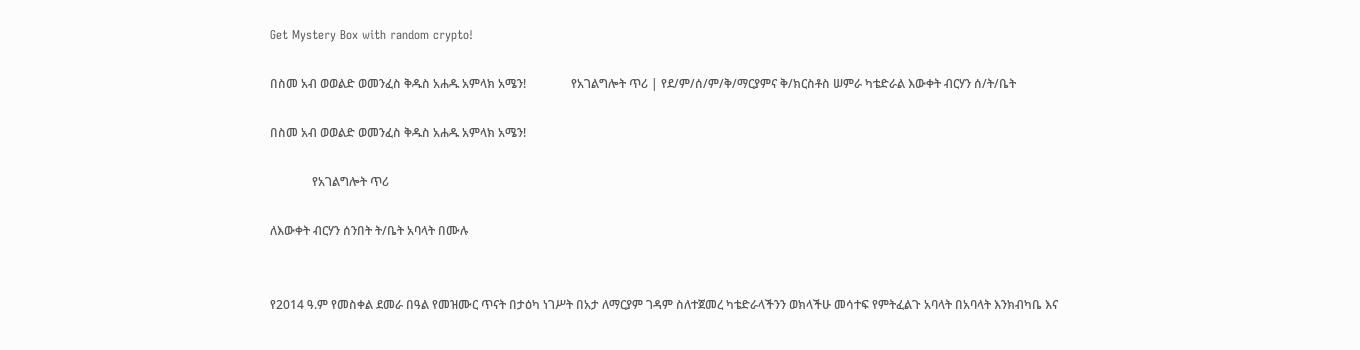Get Mystery Box with random crypto!

በስመ አብ ወወልድ ወመንፈስ ቅዱስ አሐዱ አምላክ አሜን!               የአገልግሎት ጥሪ | የደ/ም/ሰ/ም/ቅ/ማርያምና ቅ/ክርስቶስ ሠምራ ካቴድራል እውቀት ብርሃን ሰ/ት/ቤት

በስመ አብ ወወልድ ወመንፈስ ቅዱስ አሐዱ አምላክ አሜን!

              የአገልግሎት ጥሪ

ለእውቀት ብርሃን ሰንበት ት/ቤት አባላት በሙሉ


የ2014 ዓ.ም የመስቀል ደመራ በዓል የመዝሙር ጥናት በታዕካ ነገሥት በአታ ለማርያም ገዳም ስለተጀመረ ካቴድራላችንን ወክላችሁ መሳተፍ የምትፈልጉ አባላት በአባላት እንክብካቤ እና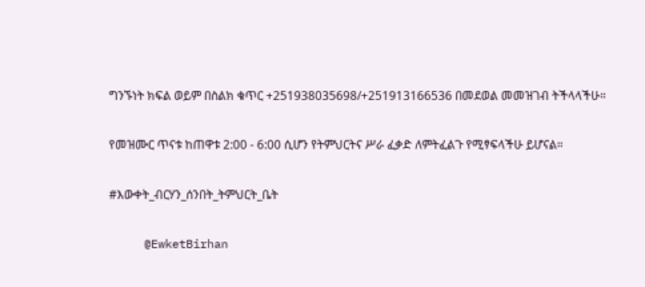ግንኙነት ክፍል ወይም በስልክ ቁጥር +251938035698/+251913166536 በመደወል መመዝገብ ትችላላችሁ።

የመዝሙር ጥናቱ ከጠዋቱ 2:00 - 6:00 ሲሆን የትምህርትና ሥራ ፈቃድ ለምትፈልጉ የሚፃፍላችሁ ይሆናል።

#እውቀት_ብርሃን_ሰንበት_ትምህርት_ቤት

     @EwketBirhan